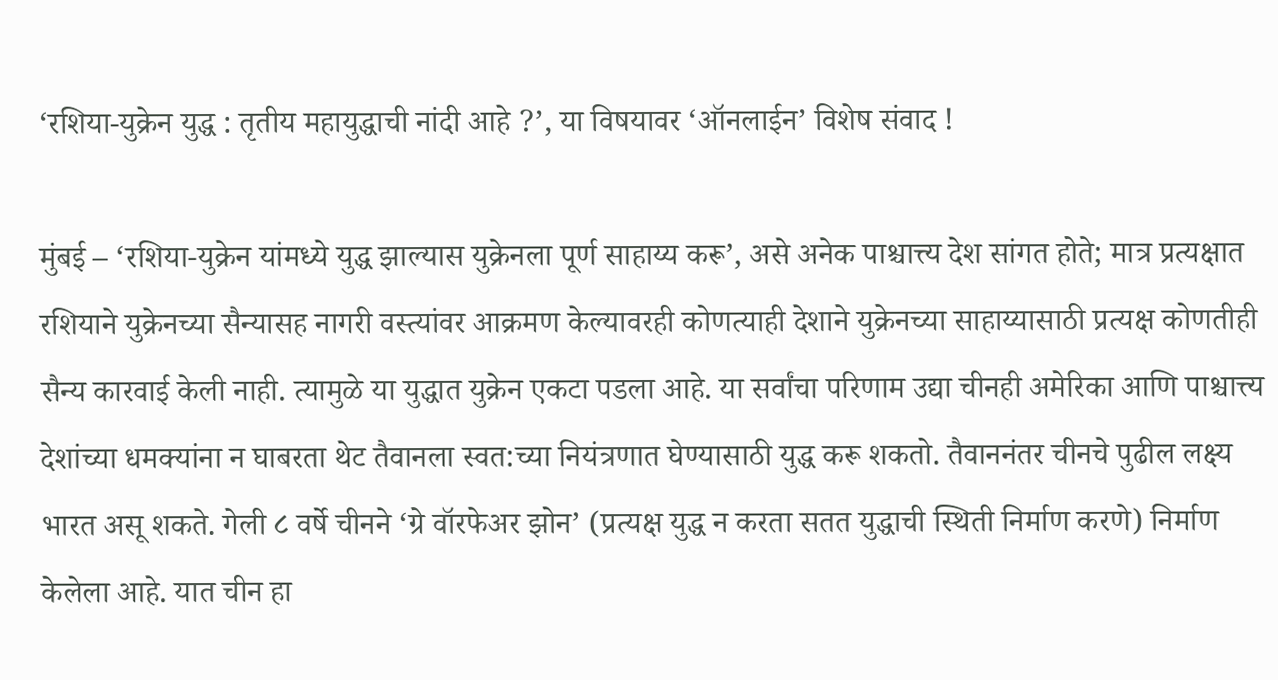‘रशिया-युक्रेन युद्ध : तृतीय महायुद्धाची नांदी आहे ?’, या विषयावर ‘ऑनलाईन’ विशेष संवाद !

मुंबई – ‘रशिया-युक्रेन यांमध्ये युद्ध झाल्यास युक्रेनला पूर्ण साहाय्य करू’, असे अनेक पाश्चात्त्य देश सांगत होते; मात्र प्रत्यक्षात रशियाने युक्रेनच्या सैन्यासह नागरी वस्त्यांवर आक्रमण केल्यावरही कोणत्याही देशाने युक्रेनच्या साहाय्यासाठी प्रत्यक्ष कोणतीही सैन्य कारवाई केली नाही. त्यामुळे या युद्धात युक्रेन एकटा पडला आहे. या सर्वांचा परिणाम उद्या चीनही अमेरिका आणि पाश्चात्त्य देशांच्या धमक्यांना न घाबरता थेट तैवानला स्वत:च्या नियंत्रणात घेण्यासाठी युद्ध करू शकतो. तैवाननंतर चीनचे पुढील लक्ष्य भारत असू शकते. गेली ८ वर्षे चीनने ‘ग्रे वॉरफेअर झोन’ (प्रत्यक्ष युद्ध न करता सतत युद्धाची स्थिती निर्माण करणे) निर्माण केलेला आहे. यात चीन हा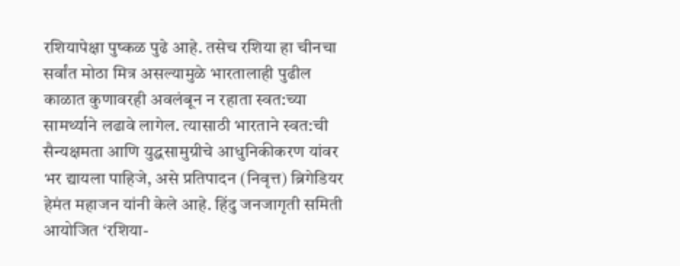रशियापेक्षा पुष्कळ पुढे आहे. तसेच रशिया हा चीनचा सर्वांत मोठा मित्र असल्यामुळे भारतालाही पुढील काळात कुणावरही अवलंबून न रहाता स्वत:च्या सामर्थ्याने लढावे लागेल. त्यासाठी भारताने स्वत:ची सैन्यक्षमता आणि युद्धसामुग्रीचे आधुनिकीकरण यांवर भर द्यायला पाहिजे, असे प्रतिपादन (निवृत्त) ब्रिगेडियर हेमंत महाजन यांनी केले आहे. हिंदु जनजागृती समिती आयोजित ‘रशिया-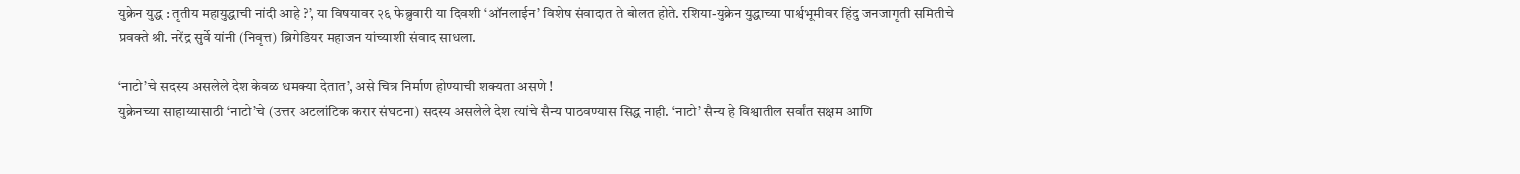युक्रेन युद्ध : तृतीय महायुद्धाची नांदी आहे ?’, या विषयावर २६ फेब्रुवारी या दिवशी ‘ऑनलाईन’ विशेष संवादात ते बोलत होते. रशिया-युक्रेन युद्धाच्या पार्श्वभूमीवर हिंदु जनजागृती समितीचे प्रवक्ते श्री. नरेंद्र सुर्वे यांनी (निवृत्त) ब्रिगेडियर महाजन यांच्याशी संवाद साधला.

‘नाटो’चे सदस्य असलेले देश केवळ धमक्या देतात’, असे चित्र निर्माण होण्याची शक्यता असणे !
युक्रेनच्या साहाय्यासाठी ‘नाटो’चे (उत्तर अटलांटिक करार संघटना) सदस्य असलेले देश त्यांचे सैन्य पाठवण्यास सिद्ध नाही. ‘नाटो’ सैन्य हे विश्वातील सर्वांत सक्षम आणि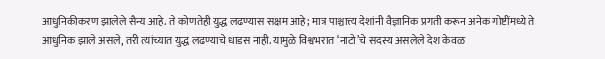आधुनिकीकरण झालेले सैन्य आहे. ते कोणतेही युद्ध लढण्यास सक्षम आहे; मात्र पाश्चात्त्य देशांनी वैज्ञानिक प्रगती करून अनेक गोष्टींमध्ये ते आधुनिक झाले असले, तरी त्यांच्यात युद्ध लढण्याचे धाडस नाही. यामुळे विश्वभरात ‘नाटो’चे सदस्य असलेले देश केवळ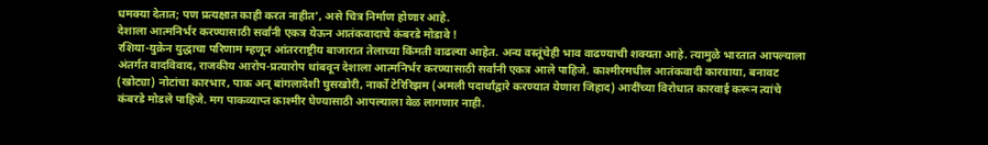धमक्या देतात; पण प्रत्यक्षात काही करत नाहीत’, असे चित्र निर्माण होणार आहे.
देशाला आत्मनिर्भर करण्यासाठी सर्वांनी एकत्र येऊन आतंकवादाचे कंबरडे मोडावे !
रशिया-युक्रेन युद्धाचा परिणाम म्हणून आंतरराष्ट्रीय बाजारात तेलाच्या किंमती वाढल्या आहेत. अन्य वस्तूंचेही भाव वाढण्याची शक्यता आहे. त्यामुळे भारतात आपल्याला अंतर्गत वादविवाद, राजकीय आरोप-प्रत्यारोप थांबवून देशाला आत्मनिर्भर करण्यासाठी सर्वांनी एकत्र आले पाहिजे. काश्मीरमधील आतंकवादी कारवाया, बनावट (खोट्या) नोटांचा कारभार, पाक अन् बांगलादेशी घुसखोरी, नार्को टेरिरिझम (अमली पदार्थांद्वारे करण्यात येणारा जिहाद) आदींच्या विरोधात कारवाई करून त्यांचे कंबरडे मोडले पाहिजे. मग पाकव्याप्त काश्मीर घेण्यासाठी आपल्याला वेळ लागणार नाही.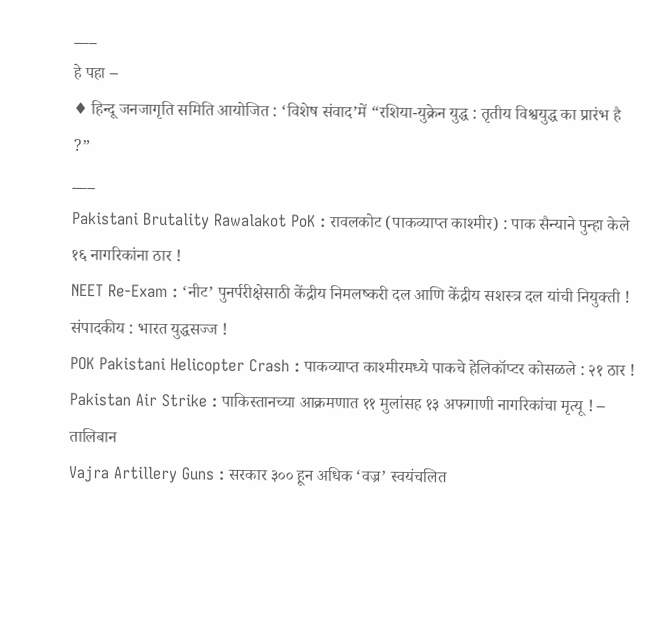___
हे पहा –
♦ हिन्दू जनजागृति समिति आयोजित : ‘विशेष संवाद’में “रशिया-युक्रेन युद्ध : तृतीय विश्वयुद्ध का प्रारंभ है ?”
___
Pakistani Brutality Rawalakot PoK : रावलकोट (पाकव्याप्त काश्मीर) : पाक सैन्याने पुन्हा केले १६ नागरिकांना ठार !
NEET Re-Exam : ‘नीट’ पुनर्परीक्षेसाठी केंद्रीय निमलष्करी दल आणि केंद्रीय सशस्त्र दल यांची नियुक्ती !
संपादकीय : भारत युद्धसज्ज !
POK Pakistani Helicopter Crash : पाकव्याप्त काश्मीरमध्ये पाकचे हेलिकॉप्टर कोसळले : २१ ठार !
Pakistan Air Strike : पाकिस्तानच्या आक्रमणात ११ मुलांसह १३ अफगाणी नागरिकांचा मृत्यू ! – तालिबान
Vajra Artillery Guns : सरकार ३०० हून अधिक ‘वज्र’ स्वयंचलित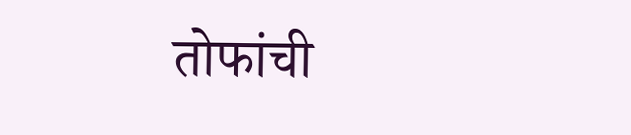तोफांची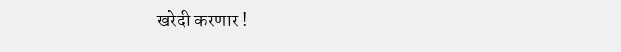खरेदी करणार !